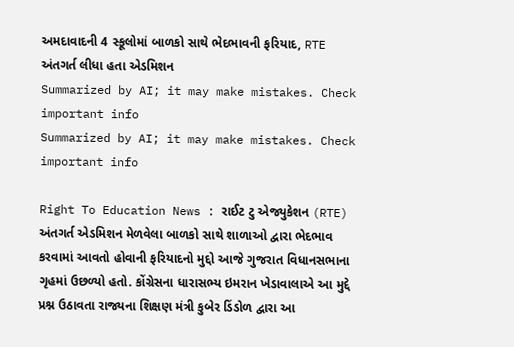અમદાવાદની 4 સ્કૂલોમાં બાળકો સાથે ભેદભાવની ફરિયાદ, RTE અંતગર્ત લીધા હતા એડમિશન
Summarized by AI; it may make mistakes. Check important info
Summarized by AI; it may make mistakes. Check important info

Right To Education News : રાઈટ ટુ એજ્યુકેશન (RTE) અંતગર્ત એડમિશન મેળવેલા બાળકો સાથે શાળાઓ દ્વારા ભેદભાવ કરવામાં આવતો હોવાની ફરિયાદનો મુદ્દો આજે ગુજરાત વિધાનસભાના ગૃહમાં ઉછળ્યો હતો. કોંગ્રેસના ધારાસભ્ય ઇમરાન ખેડાવાલાએ આ મુદ્દે પ્રશ્ન ઉઠાવતા રાજ્યના શિક્ષણ મંત્રી કુબેર ડિંડોળ દ્વારા આ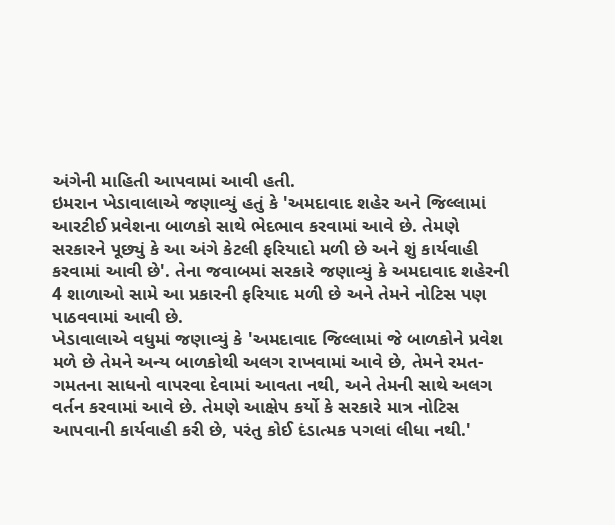અંગેની માહિતી આપવામાં આવી હતી.
ઇમરાન ખેડાવાલાએ જણાવ્યું હતું કે 'અમદાવાદ શહેર અને જિલ્લામાં આરટીઈ પ્રવેશના બાળકો સાથે ભેદભાવ કરવામાં આવે છે. તેમણે સરકારને પૂછ્યું કે આ અંગે કેટલી ફરિયાદો મળી છે અને શું કાર્યવાહી કરવામાં આવી છે'. તેના જવાબમાં સરકારે જણાવ્યું કે અમદાવાદ શહેરની 4 શાળાઓ સામે આ પ્રકારની ફરિયાદ મળી છે અને તેમને નોટિસ પણ પાઠવવામાં આવી છે.
ખેડાવાલાએ વધુમાં જણાવ્યું કે 'અમદાવાદ જિલ્લામાં જે બાળકોને પ્રવેશ મળે છે તેમને અન્ય બાળકોથી અલગ રાખવામાં આવે છે, તેમને રમત-ગમતના સાધનો વાપરવા દેવામાં આવતા નથી, અને તેમની સાથે અલગ વર્તન કરવામાં આવે છે. તેમણે આક્ષેપ કર્યો કે સરકારે માત્ર નોટિસ આપવાની કાર્યવાહી કરી છે, પરંતુ કોઈ દંડાત્મક પગલાં લીધા નથી.'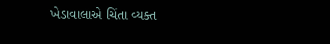ખેડાવાલાએ ચિંતા વ્યક્ત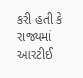કરી હતી કે રાજ્યમાં આરટીઈ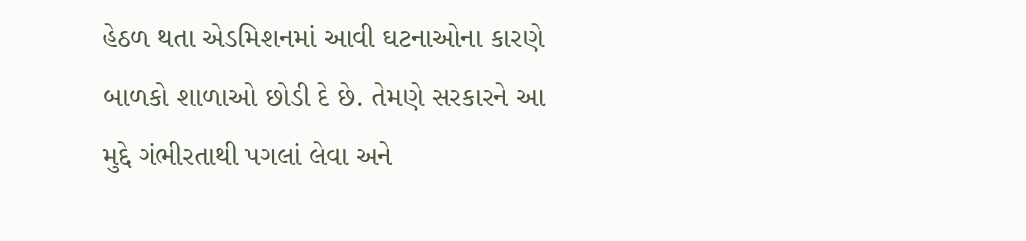હેઠળ થતા એડમિશનમાં આવી ઘટનાઓના કારણે બાળકો શાળાઓ છોડી દે છે. તેમણે સરકારને આ મુદ્દે ગંભીરતાથી પગલાં લેવા અને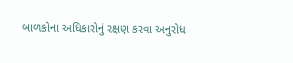બાળકોના અધિકારોનું રક્ષણ કરવા અનુરોધ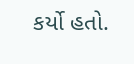કર્યો હતો.